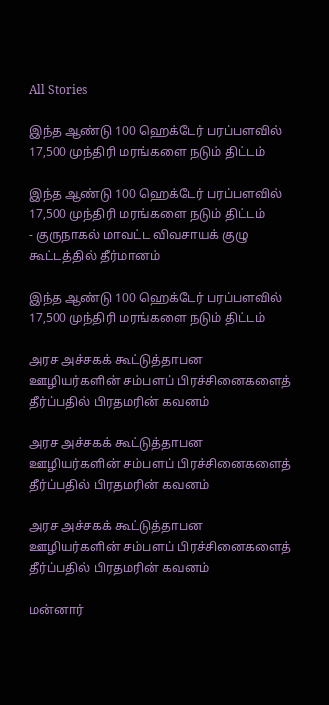All Stories

இந்த ஆண்டு 100 ஹெக்டேர் பரப்பளவில் 17,500 முந்திரி மரங்களை நடும் திட்டம்

இந்த ஆண்டு 100 ஹெக்டேர் பரப்பளவில் 17,500 முந்திரி மரங்களை நடும் திட்டம்
- குருநாகல் மாவட்ட விவசாயக் குழு கூட்டத்தில் தீர்மானம்

இந்த ஆண்டு 100 ஹெக்டேர் பரப்பளவில் 17,500 முந்திரி மரங்களை நடும் திட்டம்

அரச அச்சகக் கூட்டுத்தாபன ஊழியர்களின் சம்பளப் பிரச்சினைகளைத் தீர்ப்பதில் பிரதமரின் கவனம்

அரச அச்சகக் கூட்டுத்தாபன ஊழியர்களின் சம்பளப் பிரச்சினைகளைத் தீர்ப்பதில் பிரதமரின் கவனம்

அரச அச்சகக் கூட்டுத்தாபன ஊழியர்களின் சம்பளப் பிரச்சினைகளைத் தீர்ப்பதில் பிரதமரின் கவனம்

மன்னார்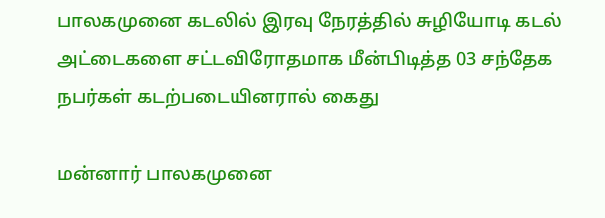பாலகமுனை கடலில் இரவு நேரத்தில் சுழியோடி கடல் அட்டைகளை சட்டவிரோதமாக மீன்பிடித்த 03 சந்தேக நபர்கள் கடற்படையினரால் கைது

மன்னார் பாலகமுனை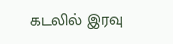கடலில் இரவு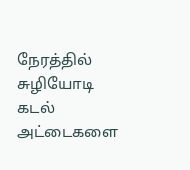நேரத்தில் சுழியோடி கடல் அட்டைகளை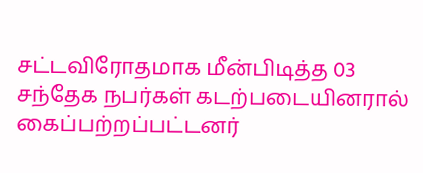சட்டவிரோதமாக மீன்பிடித்த 03 சந்தேக நபர்கள் கடற்படையினரால் கைப்பற்றப்பட்டனர்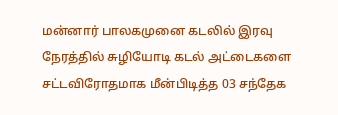மன்னார் பாலகமுனை கடலில் இரவு நேரத்தில் சுழியோடி கடல் அட்டைகளை சட்டவிரோதமாக மீன்பிடித்த 03 சந்தேக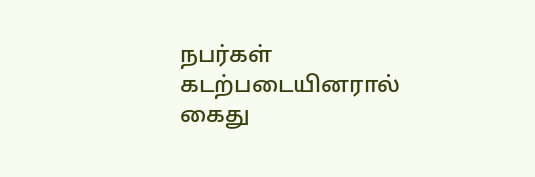நபர்கள் கடற்படையினரால் கைது